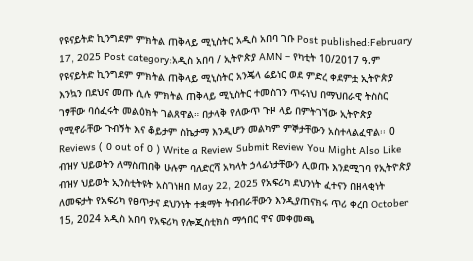የዩናይትድ ኪንግደም ምክትል ጠቅላይ ሚኒስትር አዲስ አበባ ገቡ Post published:February 17, 2025 Post category:አዲስ አበባ / ኢትዮጵያ AMN – የካቲት 10/2017 ዓ.ም የዩናይትድ ኪንግደም ምክትል ጠቅላይ ሚኒስትር አንጄላ ሬይነር ወደ ምድረ ቀደምቷ ኢትዮጵያ እንኳን በደህና መጡ ሲሉ ምክትል ጠቅላይ ሚኒስትር ተመስገን ጥሩነህ በማህበራዊ ትስስር ገፃቸው ባሰፈሩት መልዕክት ገልጸዋል። በታላቅ የለውጥ ጉዞ ላይ በምትገኘው ኢትዮጵያ የሚኖራቸው ጉብኝት እና ቆይታም ስኬታማ እንዲሆን መልካም ምኞታቸውን አስተላልፈዋል፡፡ 0 Reviews ( 0 out of 0 ) Write a Review Submit Review You Might Also Like ብዝሃ ህይወትን ለማስጠበቅ ሁሉም ባለድርሻ አካላት ኃላፊነታቸውን ሊወጡ እንደሚገባ የኢትዮጵያ ብዝሃ ህይወት ኢንስቲትዩት አስገነዘበ May 22, 2025 የአፍሪካ ደህንነት ፈተናን በዘላቂነት ለመፍታት የአፍሪካ የፀጥታና ደህንነት ተቋማት ትብብራቸውን እንዲያጠናክሩ ጥሪ ቀረበ October 15, 2024 አዲስ አበባ የአፍሪካ የሎጂስቲክስ ማኅበር ዋና መቀመጫ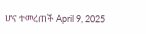ሆና ተመረጠች April 9, 2025